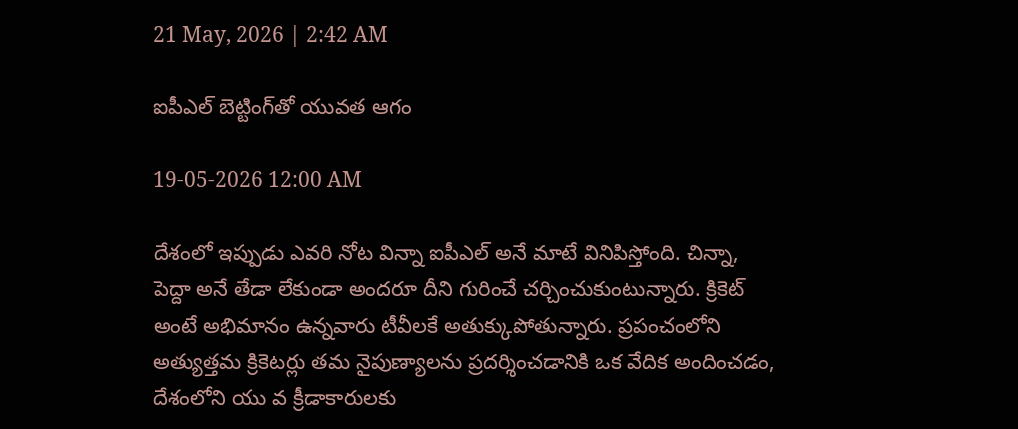21 May, 2026 | 2:42 AM

ఐపీఎల్ బెట్టింగ్‌తో యువత ఆగం

19-05-2026 12:00 AM

దేశంలో ఇప్పుడు ఎవరి నోట విన్నా ఐపీఎల్ అనే మాటే వినిపిస్తోంది. చిన్నా, పెద్దా అనే తేడా లేకుండా అందరూ దీని గురించే చర్చించుకుంటున్నారు. క్రికెట్ అంటే అభిమానం ఉన్నవారు టీవీలకే అతుక్కుపోతున్నారు. ప్రపంచంలోని అత్యుత్తమ క్రికెటర్లు తమ నైపుణ్యాలను ప్రదర్శించడానికి ఒక వేదిక అందించడం, దేశంలోని యు వ క్రీడాకారులకు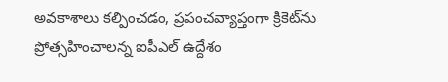అవకాశాలు కల్పించడం, ప్రపంచవ్యాప్తంగా క్రికెట్‌ను ప్రోత్సహించాలన్న ఐపీఎల్ ఉద్దేశం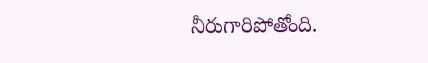నీరుగారిపోతోంది.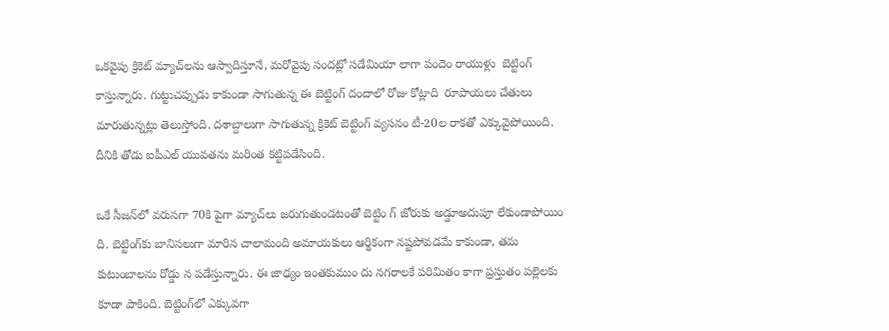ఒకవైపు క్రికెట్ మ్యాచ్‌లను ఆస్వాదిస్తూనే, మరోవైపు సందట్లో సడేమియా లాగా పందెం రాయుళ్లు  బెట్టింగ్ కాస్తున్నారు. గుట్టుచప్పుడు కాకుండా సాగుతున్న ఈ బెట్టింగ్ దందాలో రోజు కోట్లాది  రూపాయలు చేతులు మారుతున్నట్లు తెలుస్తోంది. దశాబ్దాలుగా సాగుతున్న క్రికెట్ బెట్టింగ్ వ్యసనం టీ-20ల రాకతో ఎక్కువైపోయింది. దీనికి తోడు ఐపీఎల్ యువతను మరింత కట్టిపడేసింది.

ఒకే సీజన్‌లో వరుసగా 70కి పైగా మ్యాచ్‌లు జరుగుతుండటంతో బెట్టిం గ్ జోరుకు అడ్డూఅదుపూ లేకుండాపోయిం ది. బెట్టింగ్‌కు బానిసలుగా మారిన చాలామంది అమాయకులు ఆర్థికంగా నష్టపోవడమే కాకుండా, తమ కుటుంబాలను రోడ్డు న పడేస్తున్నారు. ఈ జాఢ్యం ఇంతకుముం దు నగరాలకే పరిమితం కాగా ప్రస్తుతం పల్లెలకు కూడా పాకింది. బెట్టింగ్‌లో ఎక్కువగా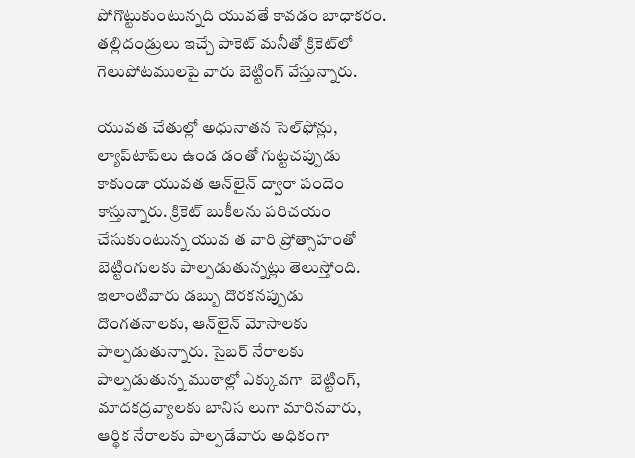పోగొట్టుకుంటున్నది యువతే కావడం బాధాకరం. తల్లిదండ్రులు ఇచ్చే పాకెట్ మనీతో క్రికెట్‌లో గెలుపోటములపై వారు బెట్టింగ్ వేస్తున్నారు.

యువత చేతుల్లో అధునాతన సెల్‌ఫోన్లు, ల్యాప్‌టాప్‌లు ఉండ డంతో గుట్టచప్పుడు కాకుండా యువత ఆన్‌లైన్ ద్వారా పందెం కాస్తున్నారు. క్రికెట్ బుకీలను పరిచయం చేసుకుంటున్న యువ త వారి ప్రోత్సాహంతో బెట్టింగులకు పాల్పడుతున్నట్లు తెలుస్తోంది. ఇలాంటివారు డబ్బు దొరకనప్పుడు దొంగతనాలకు, ఆన్‌లైన్ మోసాలకు పాల్పడుతున్నారు. సైబర్ నేరాలకు పాల్పడుతున్న ముఠాల్లో ఎక్కువగా  బెట్టింగ్, మాదకద్రవ్యాలకు బానిస లుగా మారినవారు, ఆర్థిక నేరాలకు పాల్పడేవారు అధికంగా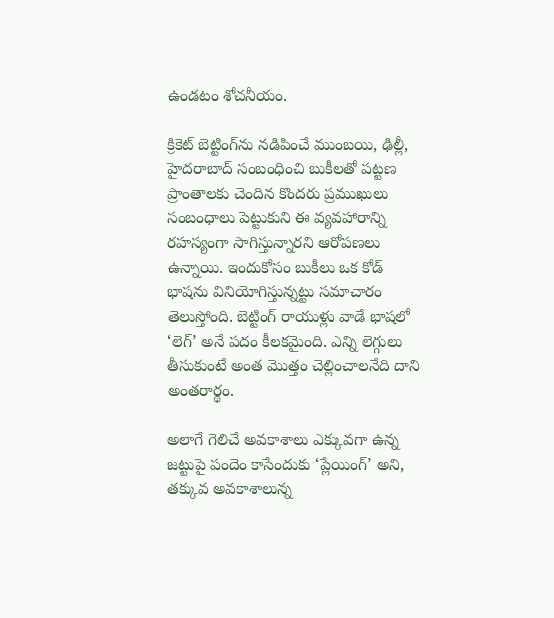ఉండటం శోచనీయం.

క్రికెట్ బెట్టింగ్‌ను నడిపించే ముంబయి, ఢిల్లీ, హైదరాబాద్ సంబంధించి బుకీలతో పట్టణ ప్రాంతాలకు చెందిన కొందరు ప్రముఖులు సంబంధాలు పెట్టుకుని ఈ వ్యవహారాన్ని రహస్యంగా సాగిస్తున్నారని ఆరోపణలు ఉన్నాయి. ఇందుకోసం బుకీలు ఒక కోడ్ భాషను వినియోగిస్తున్నట్టు సమాచారం తెలుస్తోంది. బెట్టింగ్ రాయుళ్లు వాడే భాషలో ‘లెగ్’ అనే పదం కీలకమైంది. ఎన్ని లెగ్గులు తీసుకుంటే అంత మొత్తం చెల్లించాలనేది దాని అంతరార్థం.

అలాగే గెలిచే అవకాశాలు ఎక్కువగా ఉన్న జట్టుపై పందెం కాసేందుకు ‘ప్లేయింగ్’ అని, తక్కువ అవకాశాలున్న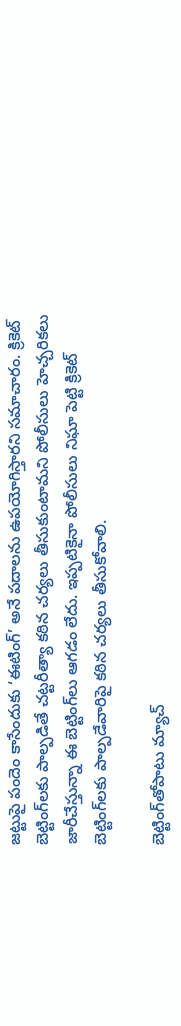జట్టుపై పందెం కాసేందుకు ‘ఈటింగ్’ అనే పదాలను ఉపయోగిస్తారని సమాచారం. క్రికెట్ బెట్టింగ్‌లకు పాల్పడితే చట్టరీత్యా కఠిన చర్యలు తీసుకుంటామని పోలీసులు హెచ్చరికలు జారీచేస్తున్నా ఈ బెట్టింగ్‌లు ఆగడం లేదు. ఇప్పటికైనా పోలీసులు నిఘా పెట్టి క్రికెట్ బెట్టింగ్‌లకు పాల్పడేవారిపై కఠిన చర్యలు తీసుకోవాలి.

బెట్టింగ్‌తోపాటు మ్యాచ్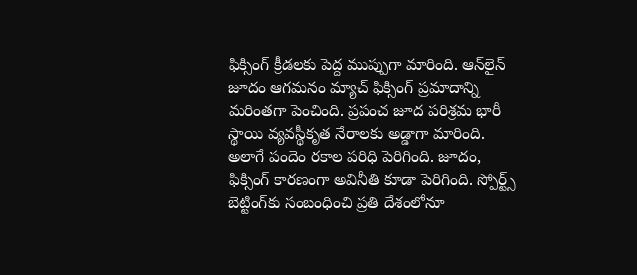ఫిక్సింగ్ క్రీడలకు పెద్ద ముప్పుగా మారింది. ఆన్‌లైన్ జూదం ఆగమనం మ్యాచ్ ఫిక్సింగ్ ప్రమాదాన్ని మరింతగా పెంచింది. ప్రపంచ జూద పరిశ్రమ భారీ స్థాయి వ్యవస్థీకృత నేరాలకు అడ్డాగా మారింది. అలాగే పందెం రకాల పరిధి పెరిగింది. జూదం, ఫిక్సింగ్ కారణంగా అవినీతి కూడా పెరిగింది. స్పోర్ట్స్ బెట్టింగ్‌కు సంబంధించి ప్రతి దేశంలోనూ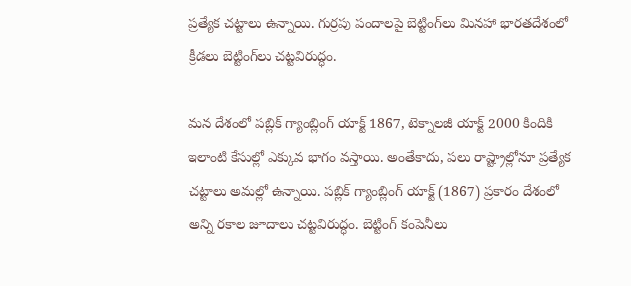ప్రత్యేక చట్టాలు ఉన్నాయి. గుర్రపు పందాలపై బెట్టింగ్‌లు మినహా భారతదేశంలో క్రీడలు బెట్టింగ్‌లు చట్టవిరుద్ధం.

మన దేశంలో పబ్లిక్ గ్యాంబ్లింగ్ యాక్ట్ 1867, టెక్నాలజీ యాక్ట్ 2000 కిందికి ఇలాంటి కేసుల్లో ఎక్కువ భాగం వస్తాయి. అంతేకాదు, పలు రాష్ట్రాల్లోనూ ప్రత్యేక చట్టాలు అమల్లో ఉన్నాయి. పబ్లిక్ గ్యాంబ్లింగ్ యాక్ట్ (1867) ప్రకారం దేశంలో అన్ని రకాల జూదాలు చట్టవిరుద్ధం. బెట్టింగ్ కంపెనీలు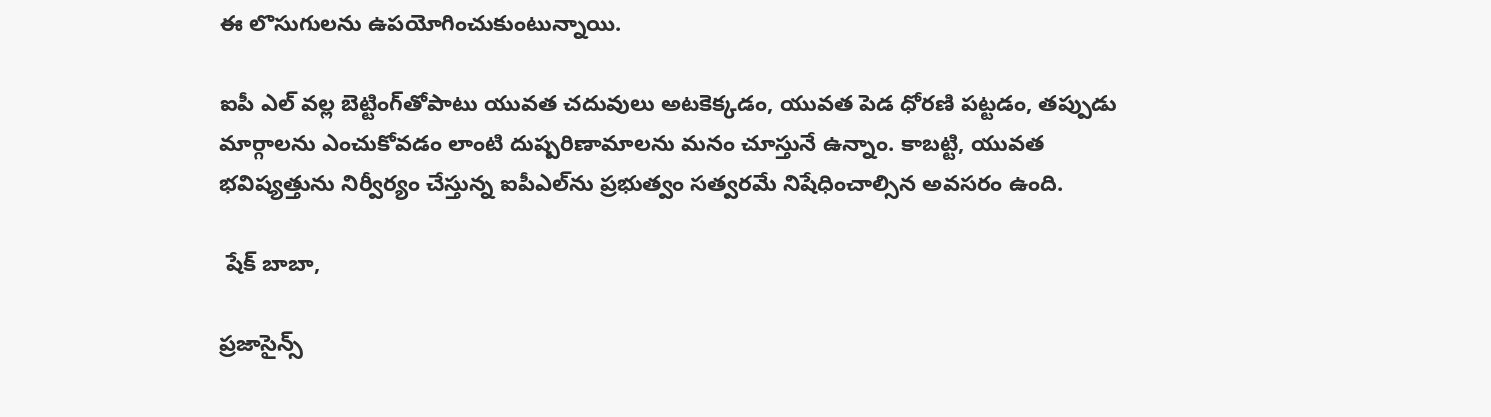ఈ లొసుగులను ఉపయోగించుకుంటున్నాయి.

ఐపీ ఎల్ వల్ల బెట్టింగ్‌తోపాటు యువత చదువులు అటకెక్కడం, యువత పెడ ధోరణి పట్టడం, తప్పుడు మార్గాలను ఎంచుకోవడం లాంటి దుష్పరిణామాలను మనం చూస్తునే ఉన్నాం. కాబట్టి, యువత భవిష్యత్తును నిర్వీర్యం చేస్తున్న ఐపీఎల్‌ను ప్రభుత్వం సత్వరమే నిషేధించాల్సిన అవసరం ఉంది.

 షేక్ బాబా,

ప్రజాసైన్స్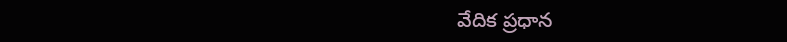వేదిక ప్రధాన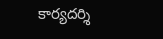కార్యదర్శి